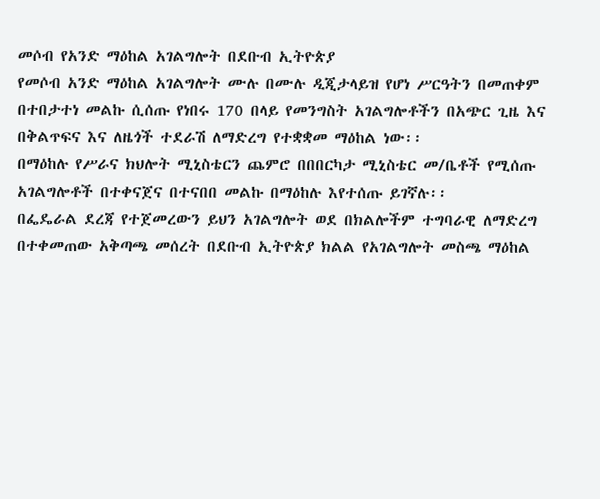መሶብ የአንድ ማዕከል አገልግሎት በደቡብ ኢትዮጵያ
የመሶብ አንድ ማዕከል አገልግሎት ሙሉ በሙሉ ዲጂታላይዝ የሆነ ሥርዓትን በመጠቀም በተበታተነ መልኩ ሲሰጡ የነበሩ 170 በላይ የመንግስት አገልግሎቶችን በአጭር ጊዜ እና በቅልጥፍና እና ለዜጎች ተደራሽ ለማድረግ የተቋቋመ ማዕከል ነው፡፡
በማዕከሉ የሥራና ክህሎት ሚኒስቴርን ጨምሮ በበበርካታ ሚኒስቴር መ/ቤቶች የሚሰጡ አገልግሎቶች በተቀናጀና በተናበበ መልኩ በማዕከሉ እየተሰጡ ይገኛሉ፡፡
በፌዴራል ደረጃ የተጀመረውን ይህን አገልግሎት ወደ በክልሎችም ተግባራዊ ለማድረግ በተቀመጠው አቅጣጫ መሰረት በደቡብ ኢትዮጵያ ክልል የአገልግሎት መስጫ ማዕከል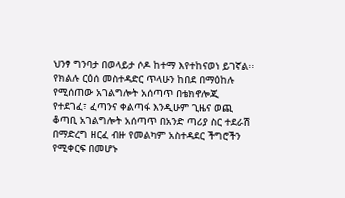ህንፃ ግንባታ በወላይታ ሶዶ ከተማ እየተከናወነ ይገኛል፡፡
የክልሉ ርዕሰ መስተዳድር ጥላሁን ከበደ በማዕከሉ የሚሰጠው አገልግሎት አሰጣጥ በቴክኖሎጂ የተደገፈ፣ ፈጣንና ቀልጣፋ እንዲሁም ጊዜና ወጪ ቆጣቢ አገልግሎት አሰጣጥ በአንድ ጣሪያ ስር ተደራሽ በማድረግ ዘርፈ ብዙ የመልካም አስተዳደር ችግሮችን የሚቀርፍ በመሆኑ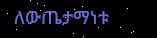ለውጤታማነቱ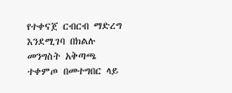የተቀናጀ ርብርብ ማድረግ እንደሚገባ በክልሉ መንግስት አቅጣጫ ተቀምጦ በመተግበር ላይ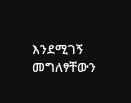እንደሚገኝ መግለፃቸውን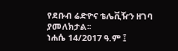የደቡብ ሬድዮና ቴሌቪዥን ዘገባ ያመለክታል፡፡
ነሐሴ 14/2017 ዓ.ም ፤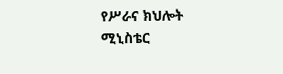የሥራና ክህሎት ሚኒስቴር